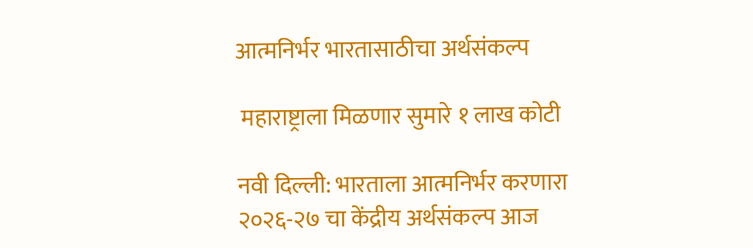आत्मनिर्भर भारतासाठीचा अर्थसंकल्प

 महाराष्ट्राला मिळणार सुमारे १ लाख कोटी

नवी दिल्ली: भारताला आत्मनिर्भर करणारा २०२६-२७ चा केंद्रीय अर्थसंकल्प आज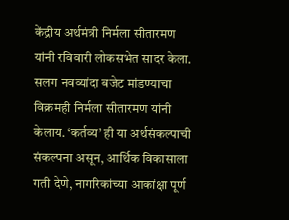केंद्रीय अर्थमंत्री निर्मला सीतारमण यांनी रविवारी लोकसभेत सादर केला. सलग नवव्यांदा बजेट मांडण्याचा विक्रमही निर्मला सीतारमण यांनी केलाय. ‘कर्तव्य’ ही या अर्थसंकल्पाची संकल्पना असून, आर्थिक विकासाला गती देणे, नागरिकांच्या आकांक्षा पूर्ण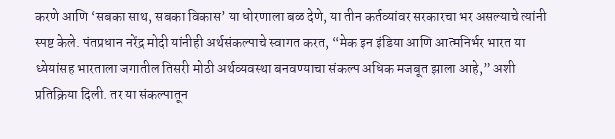करणे आणि ‘सबका साथ, सबका विकास’ या धोरणाला बळ देणे, या तीन कर्तव्यांवर सरकारचा भर असल्याचे त्यांनी स्पष्ट केले. पंतप्रधान नरेंद्र मोदी यांनीही अर्थसंकल्पाचे स्वागत करत, “मेक इन इंडिया आणि आत्मनिर्भर भारत या ध्येयांसह भारताला जगातील तिसरी मोठी अर्थव्यवस्था बनवण्याचा संकल्प अधिक मजबूत झाला आहे,” अशी प्रतिक्रिया दिली. तर या संकल्पातून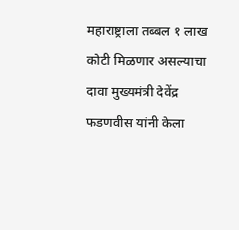महाराष्ट्राला तब्बल १ लाख कोटी मिळणार असल्याचा दावा मुख्यमंत्री देवेंद्र फडणवीस यांनी केला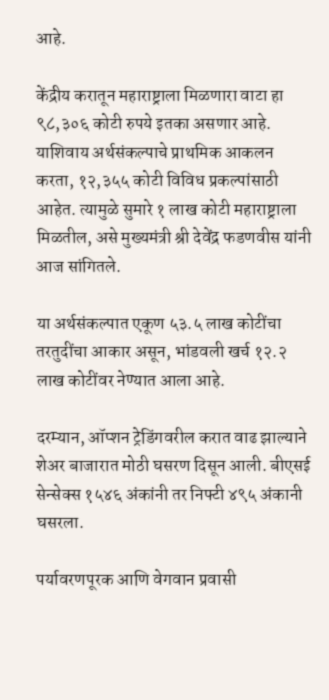आहे.

केंद्रीय करातून महाराष्ट्राला मिळणारा वाटा हा ९८,३०६ कोटी रुपये इतका असणार आहे. याशिवाय अर्थसंकल्पाचे प्राथमिक आकलन करता, १२,३५५ कोटी विविध प्रकल्पांसाठी आहेत. त्यामुळे सुमारे १ लाख कोटी महाराष्ट्राला मिळतील, असे मुख्यमंत्री श्री देवेंद्र फडणवीस यांनी आज सांगितले.

या अर्थसंकल्पात एकूण ५३.५ लाख कोटींचा तरतुदींचा आकार असून, भांडवली खर्च १२.२ लाख कोटींवर नेण्यात आला आहे.

दरम्यान, ऑप्शन ट्रेडिंगवरील करात वाढ झाल्याने शेअर बाजारात मोठी घसरण दिसून आली. बीएसई सेन्सेक्स १५४६ अंकांनी तर निफ्टी ४९५ अंकानी घसरला.

पर्यावरणपूरक आणि वेगवान प्रवासी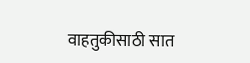वाहतुकीसाठी सात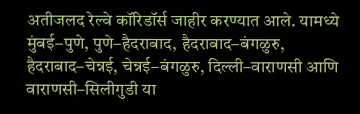अतीजलद रेल्वे कॉरिडॉर्स जाहीर करण्यात आले. यामध्ये मुंबई–पुणे, पुणे–हैदराबाद, हैदराबाद–बंगळुरु, हैदराबाद–चेन्नई, चेन्नई–बंगळुरु, दिल्ली–वाराणसी आणि वाराणसी–सिलीगुडी या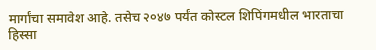मार्गांचा समावेश आहे. तसेच २०४७ पर्यंत कोस्टल शिपिंगमधील भारताचा हिस्सा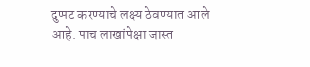दुप्पट करण्याचे लक्ष्य ठेवण्यात आले आहे. पाच लाखांपेक्षा जास्त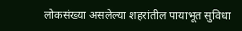लोकसंख्या असलेल्या शहरांतील पायाभूत सुविधा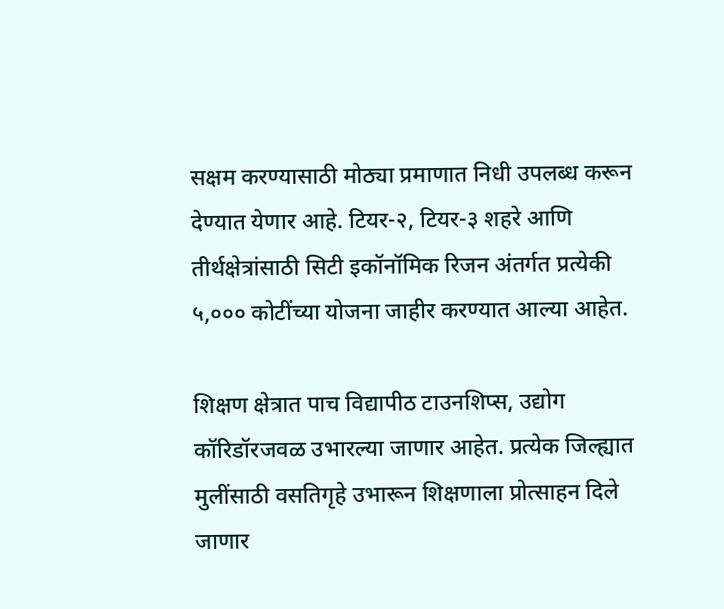सक्षम करण्यासाठी मोठ्या प्रमाणात निधी उपलब्ध करून देण्यात येणार आहे. टियर-२, टियर-३ शहरे आणि तीर्थक्षेत्रांसाठी सिटी इकॉनॉमिक रिजन अंतर्गत प्रत्येकी ५,००० कोटींच्या योजना जाहीर करण्यात आल्या आहेत.

शिक्षण क्षेत्रात पाच विद्यापीठ टाउनशिप्स, उद्योग कॉरिडॉरजवळ उभारल्या जाणार आहेत. प्रत्येक जिल्ह्यात मुलींसाठी वसतिगृहे उभारून शिक्षणाला प्रोत्साहन दिले जाणार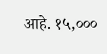आहे. १५,०००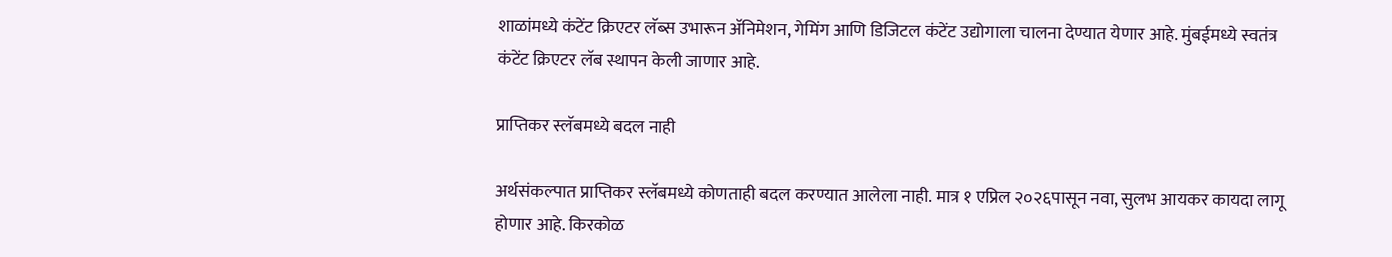शाळांमध्ये कंटेंट क्रिएटर लॅब्स उभारून अ‍ॅनिमेशन, गेमिंग आणि डिजिटल कंटेंट उद्योगाला चालना देण्यात येणार आहे. मुंबईमध्ये स्वतंत्र कंटेंट क्रिएटर लॅब स्थापन केली जाणार आहे.

प्राप्तिकर स्लॅबमध्ये बदल नाही

अर्थसंकल्पात प्राप्तिकर स्लॅबमध्ये कोणताही बदल करण्यात आलेला नाही. मात्र १ एप्रिल २०२६पासून नवा, सुलभ आयकर कायदा लागू होणार आहे. किरकोळ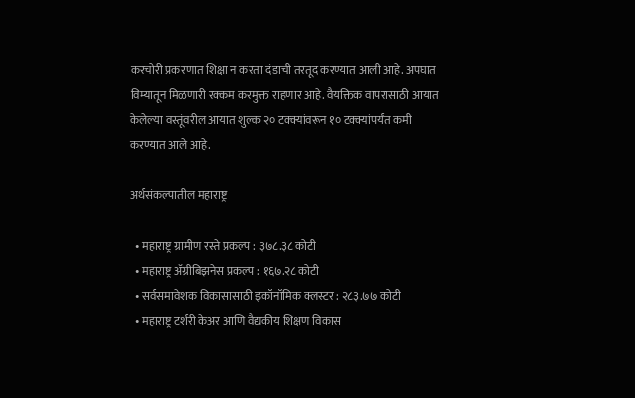करचोरी प्रकरणात शिक्षा न करता दंडाची तरतूद करण्यात आली आहे. अपघात विम्यातून मिळणारी रक्कम करमुक्त राहणार आहे. वैयक्तिक वापरासाठी आयात केलेल्या वस्तूंवरील आयात शुल्क २० टक्क्यांवरून १० टक्क्यांपर्यंत कमी करण्यात आले आहे.

अर्थसंकल्पातील महाराष्ट्र

  • महाराष्ट्र ग्रामीण रस्ते प्रकल्प : ३७८.३८ कोटी
  • महाराष्ट्र अ‍ॅग्रीबिझनेस प्रकल्प : १६७.२८ कोटी
  • सर्वसमावेशक विकासासाठी इकॉनॉमिक क्लस्टर : २८३.७७ कोटी
  • महाराष्ट्र टर्शरी केअर आणि वैद्यकीय शिक्षण विकास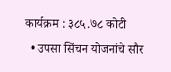कार्यक्रम : ३८५.७८ कोटी
  • उपसा सिंचन योजनांचे सौर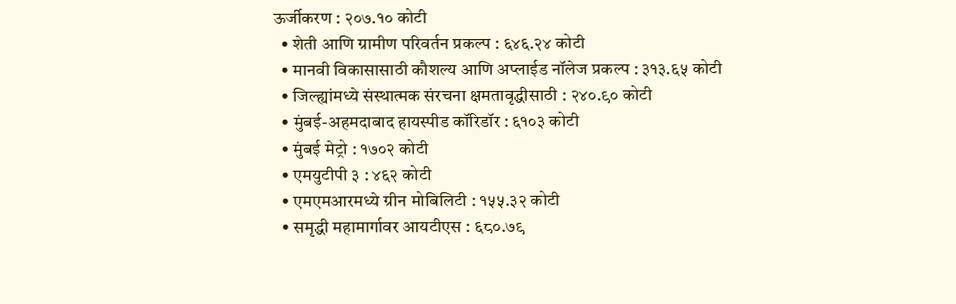ऊर्जीकरण : २०७.१० कोटी
  • शेती आणि ग्रामीण परिवर्तन प्रकल्प : ६४६.२४ कोटी
  • मानवी विकासासाठी कौशल्य आणि अप्लाईड नॉलेज प्रकल्प : ३१३.६५ कोटी
  • जिल्ह्यांमध्ये संस्थात्मक संरचना क्षमतावृद्धीसाठी : २४०.९० कोटी
  • मुंबई-अहमदाबाद हायस्पीड कॉरिडॉर : ६१०३ कोटी
  • मुंबई मेट्रो : १७०२ कोटी
  • एमयुटीपी ३ : ४६२ कोटी
  • एमएमआरमध्ये ग्रीन मोबिलिटी : १५५.३२ कोटी
  • समृद्धी महामार्गावर आयटीएस : ६८०.७९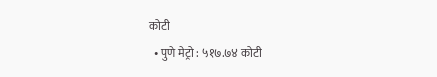कोटी
  • पुणे मेट्रो : ५१७.७४ कोटी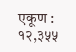एकूण : १२,३५५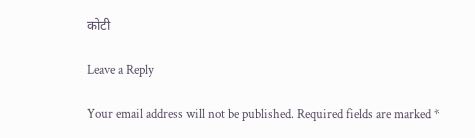कोटी

Leave a Reply

Your email address will not be published. Required fields are marked *